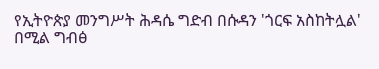የኢትዮጵያ መንግሥት ሕዳሴ ግድብ በሱዳን 'ጎርፍ አስከትሏል' በሚል ግብፅ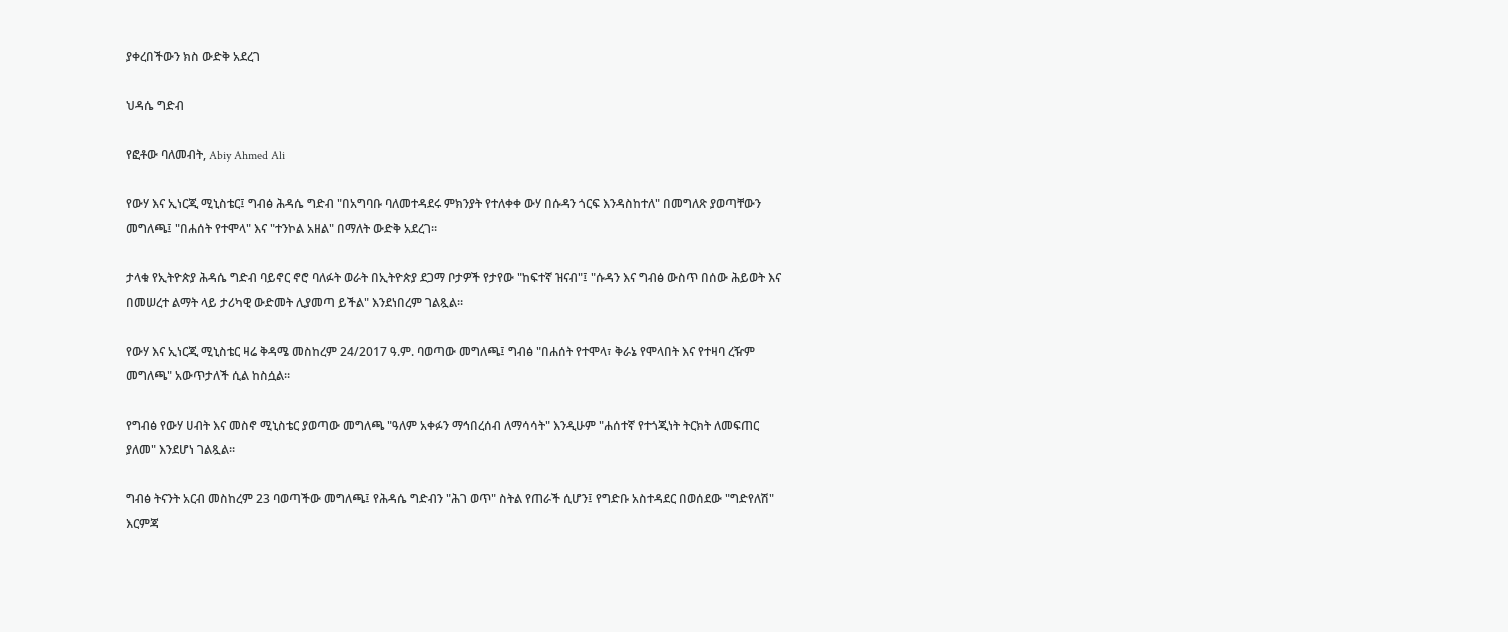ያቀረበችውን ክስ ውድቅ አደረገ

ህዳሴ ግድብ

የፎቶው ባለመብት, Abiy Ahmed Ali

የውሃ እና ኢነርጂ ሚኒስቴር፤ ግብፅ ሕዳሴ ግድብ "በአግባቡ ባለመተዳደሩ ምክንያት የተለቀቀ ውሃ በሱዳን ጎርፍ እንዳስከተለ" በመግለጽ ያወጣቸውን መግለጫ፤ "በሐሰት የተሞላ" እና "ተንኮል አዘል" በማለት ውድቅ አደረገ።

ታላቁ የኢትዮጵያ ሕዳሴ ግድብ ባይኖር ኖሮ ባለፉት ወራት በኢትዮጵያ ደጋማ ቦታዎች የታየው "ከፍተኛ ዝናብ"፤ "ሱዳን እና ግብፅ ውስጥ በሰው ሕይወት እና በመሠረተ ልማት ላይ ታሪካዊ ውድመት ሊያመጣ ይችል" እንደነበረም ገልጿል።

የውሃ እና ኢነርጂ ሚኒስቴር ዛሬ ቅዳሜ መስከረም 24/2017 ዓ.ም. ባወጣው መግለጫ፤ ግብፅ "በሐሰት የተሞላ፣ ቅራኔ የሞላበት እና የተዛባ ረዥም መግለጫ" አውጥታለች ሲል ከስሷል።

የግብፅ የውሃ ሀብት እና መስኖ ሚኒስቴር ያወጣው መግለጫ "ዓለም አቀፉን ማኅበረሰብ ለማሳሳት" እንዲሁም "ሐሰተኛ የተጎጂነት ትርክት ለመፍጠር ያለመ" እንደሆነ ገልጿል።

ግብፅ ትናንት አርብ መስከረም 23 ባወጣችው መግለጫ፤ የሕዳሴ ግድብን "ሕገ ወጥ" ስትል የጠራች ሲሆን፤ የግድቡ አስተዳደር በወሰደው "ግድየለሽ" እርምጃ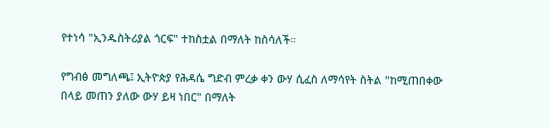የተነሳ "ኢንዱስትሪያል ጎርፍ" ተከስቷል በማለት ከስሳለች።

የግብፅ መግለጫ፤ ኢትዮጵያ የሕዳሴ ግድብ ምረቃ ቀን ውሃ ሲፈስ ለማሳየት ስትል "ከሚጠበቀው በላይ መጠን ያለው ውሃ ይዛ ነበር" በማለት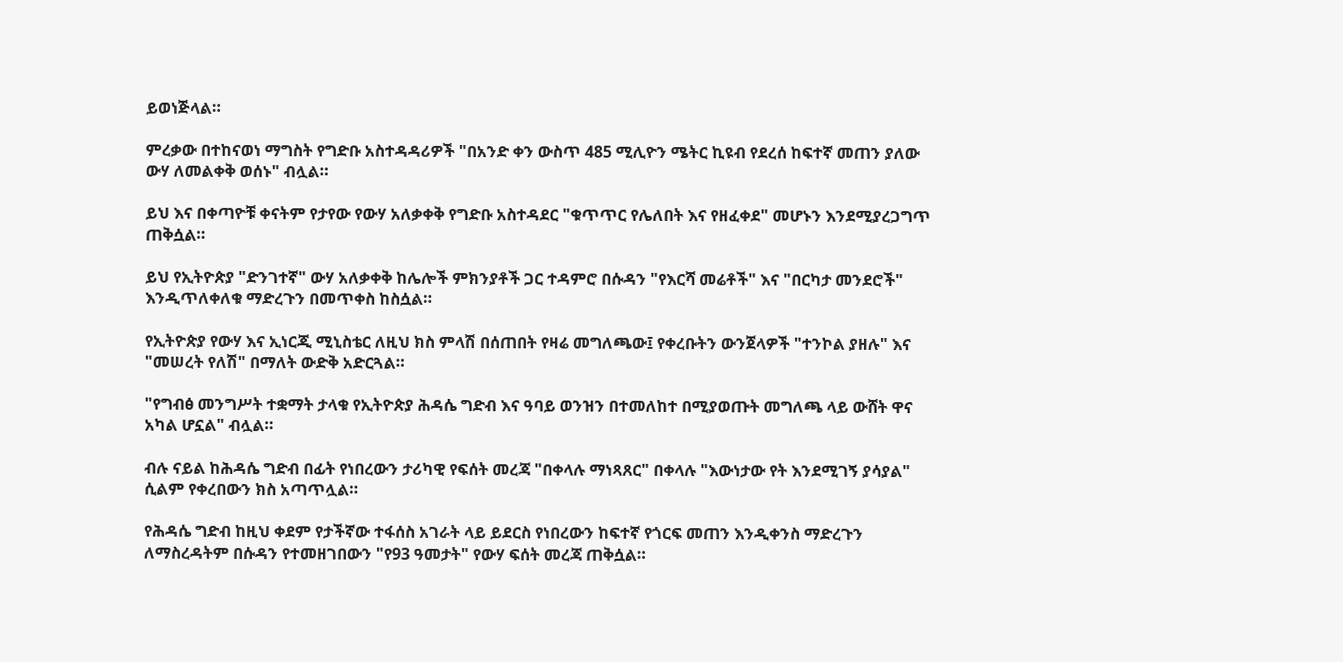ይወነጅላል።

ምረቃው በተከናወነ ማግስት የግድቡ አስተዳዳሪዎች "በአንድ ቀን ውስጥ 485 ሚሊዮን ሜትር ኪዩብ የደረሰ ከፍተኛ መጠን ያለው ውሃ ለመልቀቅ ወሰኑ" ብሏል።

ይህ እና በቀጣዮቹ ቀናትም የታየው የውሃ አለቃቀቅ የግድቡ አስተዳደር "ቁጥጥር የሌለበት እና የዘፈቀደ" መሆኑን እንደሚያረጋግጥ ጠቅሷል።

ይህ የኢትዮጵያ "ድንገተኛ" ውሃ አለቃቀቅ ከሌሎች ምክንያቶች ጋር ተዳምሮ በሱዳን "የእርሻ መሬቶች" እና "በርካታ መንደሮች" እንዲጥለቀለቁ ማድረጉን በመጥቀስ ከስሷል።

የኢትዮጵያ የውሃ እና ኢነርጂ ሚኒስቴር ለዚህ ክስ ምላሽ በሰጠበት የዛሬ መግለጫው፤ የቀረቡትን ውንጀላዎች "ተንኮል ያዘሉ" እና "መሠረት የለሽ" በማለት ውድቅ አድርጓል።

"የግብፅ መንግሥት ተቋማት ታላቁ የኢትዮጵያ ሕዳሴ ግድብ እና ዓባይ ወንዝን በተመለከተ በሚያወጡት መግለጫ ላይ ውሸት ዋና አካል ሆኗል" ብሏል።

ብሉ ናይል ከሕዳሴ ግድብ በፊት የነበረውን ታሪካዊ የፍሰት መረጃ "በቀላሉ ማነጻጸር" በቀላሉ "እውነታው የት እንደሚገኝ ያሳያል" ሲልም የቀረበውን ክስ አጣጥሏል።

የሕዳሴ ግድብ ከዚህ ቀደም የታችኛው ተፋሰስ አገራት ላይ ይደርስ የነበረውን ከፍተኛ የጎርፍ መጠን እንዲቀንስ ማድረጉን ለማስረዳትም በሱዳን የተመዘገበውን "የ93 ዓመታት" የውሃ ፍሰት መረጃ ጠቅሷል።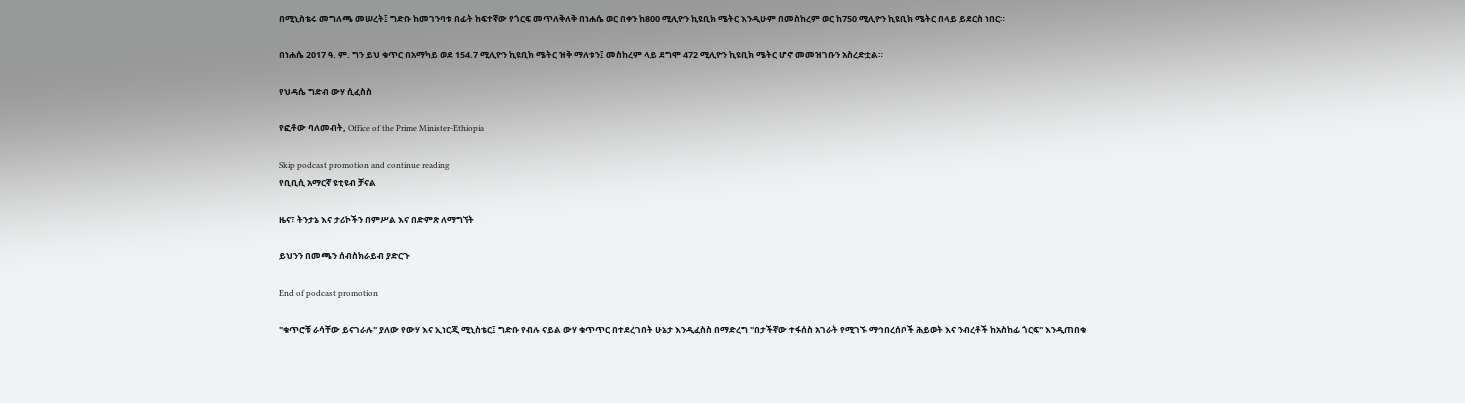በሚኒስቴሩ መግለጫ መሠረት፤ ግድቡ ከመገንባቱ በፊት ከፍተኛው የጎርፍ መጥለቅለቅ በነሐሴ ወር በቀን ከ800 ሚሊዮን ኪዩቢክ ሜትር እንዲሁም በመስከረም ወር ከ750 ሚሊዮን ኪዩቢክ ሜትር በላይ ይደርስ ነበር።

በነሐሴ 2017 ዓ. ም. ግን ይህ ቁጥር በአማካይ ወደ 154.7 ሚሊዮን ኪዩቢክ ሜትር ዝቅ ማለቱን፤ መስከረም ላይ ደግሞ 472 ሚሊዮን ኪዩቢክ ሜትር ሆኖ መመዝገቡን አስረድቷል።

የህዳሴ ግድብ ውሃ ሲፈስስ

የፎቶው ባለመብት, Office of the Prime Minister-Ethiopia

Skip podcast promotion and continue reading
የቢቢሲ አማርኛ ዩቲዩብ ቻናል

ዜና፣ ትንታኔ እና ታሪኮችን በምሥል እና በድምጽ ለማግኘት

ይህንን በመጫን ሰብስክራይብ ያድርጉ

End of podcast promotion

"ቁጥሮቹ ራሳቸው ይናገራሉ" ያለው የውሃ እና ኢነርጂ ሚኒስቴር፤ ግድቡ የብሉ ናይል ውሃ ቁጥጥር በተደረገበት ሁኔታ እንዲፈስስ በማድረግ "በታችኛው ተፋሰስ አገራት የሚገኙ ማኅበረሰቦች ሕይወት እና ንብረቶች ከአስከፊ ጎርፍ" እንዲጠበቁ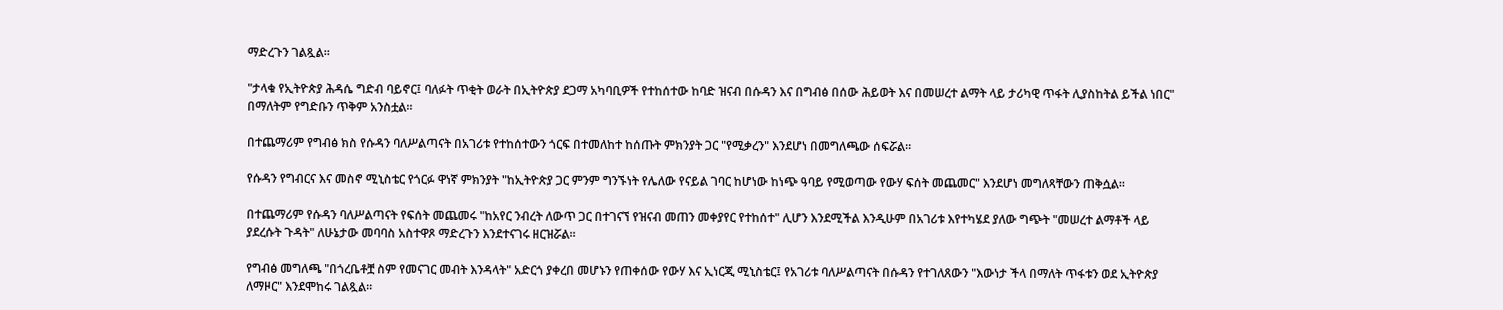ማድረጉን ገልጿል።

"ታላቁ የኢትዮጵያ ሕዳሴ ግድብ ባይኖር፤ ባለፉት ጥቂት ወራት በኢትዮጵያ ደጋማ አካባቢዎች የተከሰተው ከባድ ዝናብ በሱዳን እና በግብፅ በሰው ሕይወት እና በመሠረተ ልማት ላይ ታሪካዊ ጥፋት ሊያስከትል ይችል ነበር" በማለትም የግድቡን ጥቅም አንስቷል።

በተጨማሪም የግብፅ ክስ የሱዳን ባለሥልጣናት በአገሪቱ የተከሰተውን ጎርፍ በተመለከተ ከሰጡት ምክንያት ጋር "የሚቃረን" እንደሆነ በመግለጫው ሰፍሯል።

የሱዳን የግብርና እና መስኖ ሚኒስቴር የጎርፉ ዋነኛ ምክንያት "ከኢትዮጵያ ጋር ምንም ግንኙነት የሌለው የናይል ገባር ከሆነው ከነጭ ዓባይ የሚወጣው የውሃ ፍሰት መጨመር" እንደሆነ መግለጻቸውን ጠቅሷል።

በተጨማሪም የሱዳን ባለሥልጣናት የፍሰት መጨመሩ "ከአየር ንብረት ለውጥ ጋር በተገናኘ የዝናብ መጠን መቀያየር የተከሰተ" ሊሆን እንደሚችል እንዲሁም በአገሪቱ እየተካሄደ ያለው ግጭት "መሠረተ ልማቶች ላይ ያደረሱት ጉዳት" ለሁኔታው መባባስ አስተዋጾ ማድረጉን እንደተናገሩ ዘርዝሯል።

የግብፅ መግለጫ "በጎረቤቶቿ ስም የመናገር መብት እንዳላት" አድርጎ ያቀረበ መሆኑን የጠቀሰው የውሃ እና ኢነርጂ ሚኒስቴር፤ የአገሪቱ ባለሥልጣናት በሱዳን የተገለጸውን "እውነታ ችላ በማለት ጥፋቱን ወደ ኢትዮጵያ ለማዞር" እንደሞከሩ ገልጿል።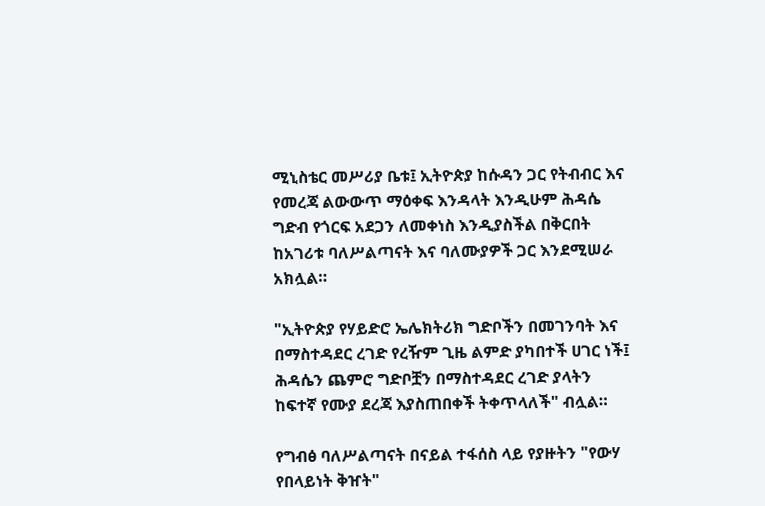ሚኒስቴር መሥሪያ ቤቱ፤ ኢትዮጵያ ከሱዳን ጋር የትብብር እና የመረጃ ልውውጥ ማዕቀፍ እንዳላት እንዲሁም ሕዳሴ ግድብ የጎርፍ አደጋን ለመቀነስ እንዲያስችል በቅርበት ከአገሪቱ ባለሥልጣናት እና ባለሙያዎች ጋር እንደሚሠራ አክሏል።

"ኢትዮጵያ የሃይድሮ ኤሌክትሪክ ግድቦችን በመገንባት እና በማስተዳደር ረገድ የረዥም ጊዜ ልምድ ያካበተች ሀገር ነች፤ ሕዳሴን ጨምሮ ግድቦቿን በማስተዳደር ረገድ ያላትን ከፍተኛ የሙያ ደረጃ እያስጠበቀች ትቀጥላለች" ብሏል።

የግብፅ ባለሥልጣናት በናይል ተፋሰስ ላይ የያዙትን "የውሃ የበላይነት ቅዠት"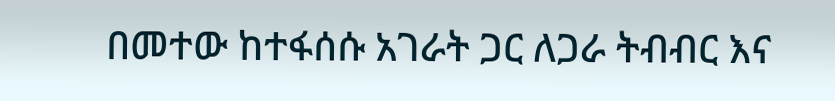በመተው ከተፋሰሱ አገራት ጋር ለጋራ ትብብር እና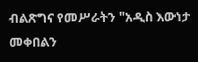ብልጽግና የመሥራትን "አዲስ እውነታ መቀበልን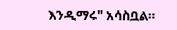እንዲማሩ" አሳስቧል።